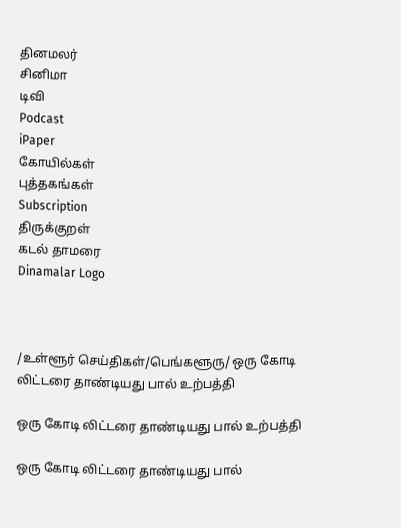தினமலர்
சினிமா
டிவி
Podcast
iPaper
கோயில்கள்
புத்தகங்கள்
Subscription
திருக்குறள்
கடல் தாமரை
Dinamalar Logo



/உள்ளூர் செய்திகள்/பெங்களூரு/ ஒரு கோடி லிட்டரை தாண்டியது பால் உற்பத்தி

ஒரு கோடி லிட்டரை தாண்டியது பால் உற்பத்தி

ஒரு கோடி லிட்டரை தாண்டியது பால்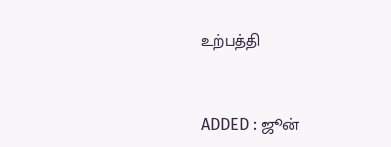உற்பத்தி


ADDED : ஜூன்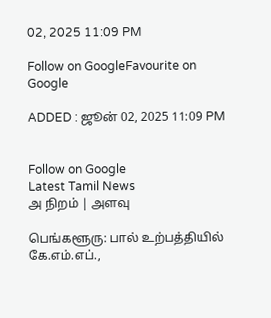02, 2025 11:09 PM

Follow on GoogleFavourite on Google

ADDED : ஜூன் 02, 2025 11:09 PM


Follow on Google
Latest Tamil News
அ நிறம் | அளவு

பெங்களூரு: பால் உற்பத்தியில் கே.எம்.எப்.,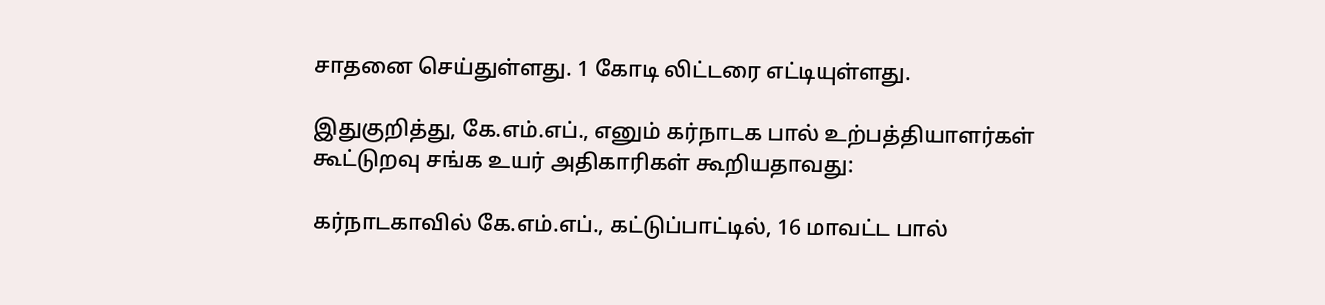சாதனை செய்துள்ளது. 1 கோடி லிட்டரை எட்டியுள்ளது.

இதுகுறித்து, கே.எம்.எப்., எனும் கர்நாடக பால் உற்பத்தியாளர்கள் கூட்டுறவு சங்க உயர் அதிகாரிகள் கூறியதாவது:

கர்நாடகாவில் கே.எம்.எப்., கட்டுப்பாட்டில், 16 மாவட்ட பால்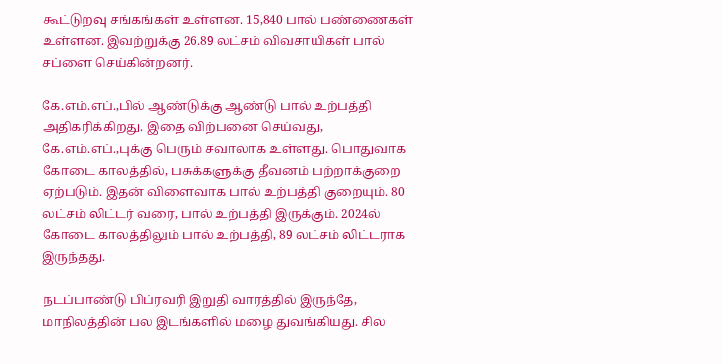கூட்டுறவு சங்கங்கள் உள்ளன. 15,840 பால் பண்ணைகள் உள்ளன. இவற்றுக்கு 26.89 லட்சம் விவசாயிகள் பால் சப்ளை செய்கின்றனர்.

கே.எம்.எப்.,பில் ஆண்டுக்கு ஆண்டு பால் உற்பத்தி அதிகரிக்கிறது. இதை விற்பனை செய்வது, கே.எம்.எப்.,புக்கு பெரும் சவாலாக உள்ளது. பொதுவாக கோடை காலத்தில், பசுக்களுக்கு தீவனம் பற்றாக்குறை ஏற்படும். இதன் விளைவாக பால் உற்பத்தி குறையும். 80 லட்சம் லிட்டர் வரை, பால் உற்பத்தி இருக்கும். 2024ல் கோடை காலத்திலும் பால் உற்பத்தி, 89 லட்சம் லிட்டராக இருந்தது.

நடப்பாண்டு பிப்ரவரி இறுதி வாரத்தில் இருந்தே, மாநிலத்தின் பல இடங்களில் மழை துவங்கியது. சில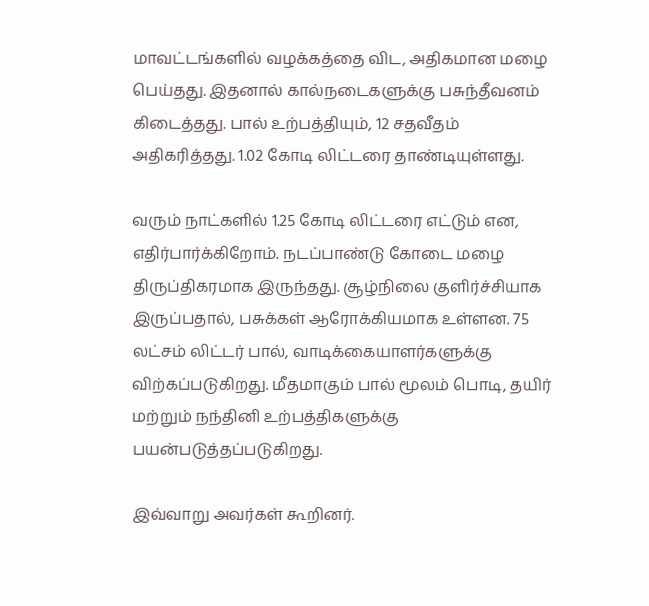மாவட்டங்களில் வழக்கத்தை விட, அதிகமான மழை பெய்தது. இதனால் கால்நடைகளுக்கு பசுந்தீவனம் கிடைத்தது. பால் உற்பத்தியும், 12 சதவீதம் அதிகரித்தது. 1.02 கோடி லிட்டரை தாண்டியுள்ளது.

வரும் நாட்களில் 1.25 கோடி லிட்டரை எட்டும் என, எதிர்பார்க்கிறோம். நடப்பாண்டு கோடை மழை திருப்திகரமாக இருந்தது. சூழ்நிலை குளிர்ச்சியாக இருப்பதால், பசுக்கள் ஆரோக்கியமாக உள்ளன. 75 லட்சம் லிட்டர் பால், வாடிக்கையாளர்களுக்கு விற்கப்படுகிறது. மீதமாகும் பால் மூலம் பொடி, தயிர் மற்றும் நந்தினி உற்பத்திகளுக்கு பயன்படுத்தப்படுகிறது.

இவ்வாறு அவர்கள் கூறினர்.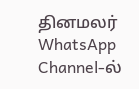தினமலர் WhatsApp Channel-ல்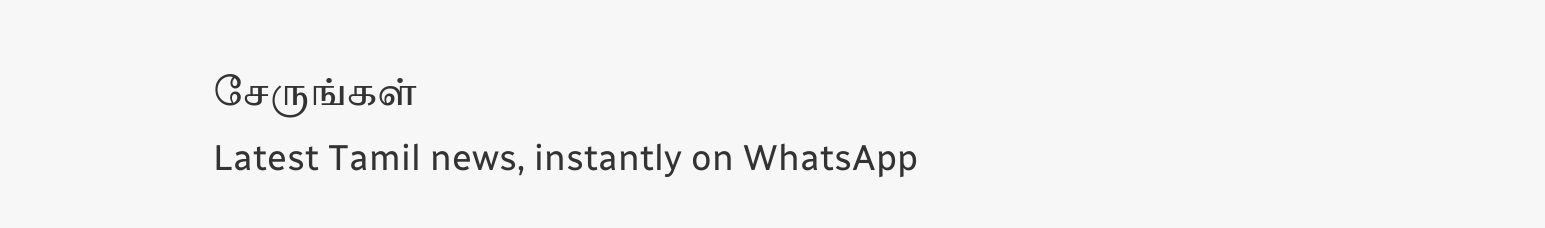சேருங்கள்
Latest Tamil news, instantly on WhatsApp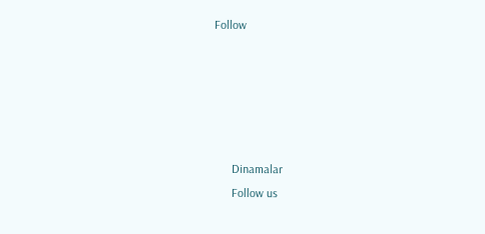Follow





      Dinamalar
      Follow us